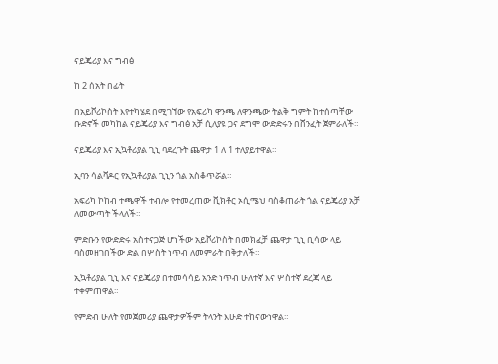ናይጄሪያ እና ግብፅ

ከ 2 ሰአት በፊት

በአይቮሪኮስት እየተካሄደ በሚገኘው የአፍሪካ ዋንጫ ለዋንጫው ትልቅ ግምት ከተሰጣቸው ቡድኖች መካከል ናይጄሪያ እና ግብፅ አቻ ሲለያዩ ጋና ደግሞ ውድድሩን በሸንፈት ጀምራለች።

ናይጄሪያ እና ኢኳቶሪያል ጊኒ ባደረጉት ጨዋታ 1 ለ 1 ተለያይተዋል።

ኢባን ሳልቫዶር የኢኳቶሪያል ጊኒን ጎል አስቆጥሯል።

አፍሪካ ኮከብ ተጫዋች ተብሎ የተመረጠው ቪክቶር ኦሲሜህ ባስቆጠራት ጎል ናይጄሪያ አቻ ለመውጣት ችላለች።

ምድቡን የውድድሩ አስተናጋጅ ሆነችው አይቮሪኮስት በመክፈቻ ጨዋታ ጊኒ ቢሳው ላይ ባስመዘገበችው ድል በሦስት ነጥብ ለመምራት በቅታለች።

ኢኳቶሪያል ጊኒ እና ናይጄሪያ በተመሳሳይ አንድ ነጥብ ሁለተኛ እና ሦስተኛ ደረጃ ላይ ተቀምጠዋል።

የምድብ ሁለት የመጀመሪያ ጨዋታዎችም ትላንት እሁድ ተከናውነዋል።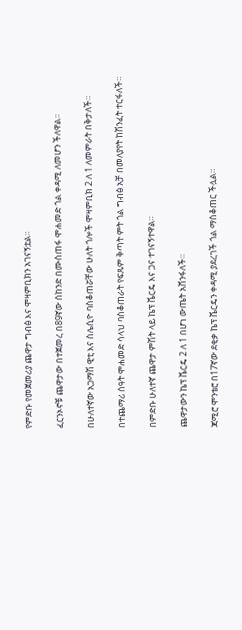የምድቡ የመጀመሪያ ጨዋታ ግብፅ እና ሞዛምቢክን አገናኝቷል።

ፈርንኦኖቹ ጨዋታው በተጀመረ በ89ኛው ሰከንድ በሙስጠፋ ሞሐመድ ጎል ቀዳሚ ለመሆን ችለዋል።

በሁለተኛው አጋማሽ ዊቲ እና ስሌሲዮ ባስቆጠሯቸው ሁለት ጎሎች ሞዛምቢክ 2 ለ 1 ለመምራት በቅታለች።

በተጨማሪ ሰዓት ሞሐመድ ሳላህ ባስቆጠራት የፍጹም ቅጣት ምት ጎል ግብፅ አቻ በመለያየት ከሽንፈት ተርፋለች።

በምድቡ ሁለተኛ ጨዋታ ምሽት ላይ ኬፕ ቬርዴ እና ጋና ተገናኝተዋል።

ጨዋታውን ኬፕ ቬርዴ 2 ለ 1 በሆነ ውጤት አሸንፋለች።

ጃሚሮ ሞንቴሮ በ17ኛው ደቂቃ ኬፕ ቬርዴን ቀዳሚ ያደረገች ጎል ማስቆጠር ችሏል።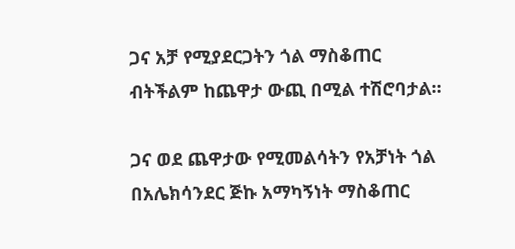ጋና አቻ የሚያደርጋትን ጎል ማስቆጠር ብትችልም ከጨዋታ ውጪ በሚል ተሽሮባታል።

ጋና ወደ ጨዋታው የሚመልሳትን የአቻነት ጎል በአሌክሳንደር ጅኩ አማካኝነት ማስቆጠር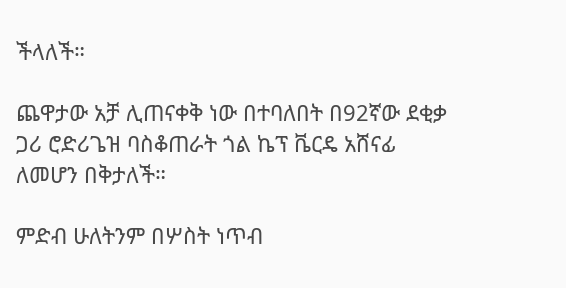ችላለች።

ጨዋታው አቻ ሊጠናቀቅ ነው በተባለበት በ92ኛው ደቂቃ ጋሪ ሮድሪጌዝ ባስቆጠራት ጎል ኬፕ ቬርዴ አሸናፊ ለመሆን በቅታለች።

ምድብ ሁለትንም በሦስት ነጥብ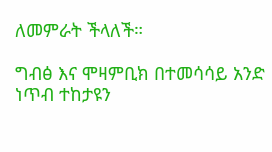ለመምራት ችላለች።

ግብፅ እና ሞዛምቢክ በተመሳሳይ አንድ ነጥብ ተከታዩን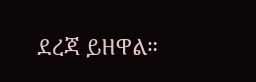ደረጃ ይዘዋል።